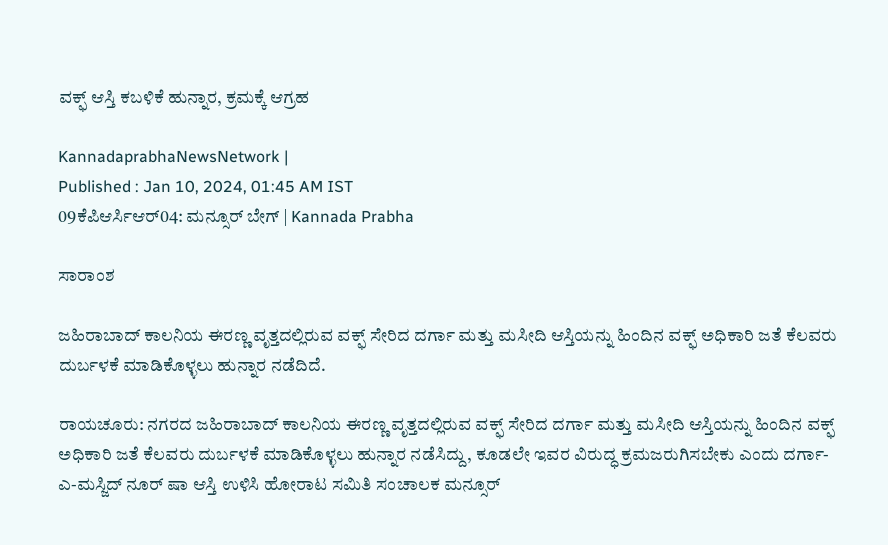ವಕ್ಫ್ ಆಸ್ತಿ ಕಬಳಿಕೆ ಹುನ್ನಾರ, ಕ್ರಮಕ್ಕೆ ಆಗ್ರಹ

KannadaprabhaNewsNetwork |
Published : Jan 10, 2024, 01:45 AM IST
09ಕೆಪಿಆರ್ಸಿಆರ್04: ಮನ್ಸೂರ್ ಬೇಗ್ | Kannada Prabha

ಸಾರಾಂಶ

ಜಹಿರಾಬಾದ್ ಕಾಲನಿಯ ಈರಣ್ಣ ವೃತ್ತದಲ್ಲಿರುವ ವಕ್ಫ್ ಸೇರಿದ ದರ್ಗಾ ಮತ್ತು ಮಸೀದಿ ಆಸ್ತಿಯನ್ನು ಹಿಂದಿನ ವಕ್ಫ್ ಅಧಿಕಾರಿ ಜತೆ ಕೆಲವರು ದುರ್ಬಳಕೆ ಮಾಡಿಕೊಳ್ಳಲು ಹುನ್ನಾರ ನಡೆದಿದೆ.

ರಾಯಚೂರು: ನಗರದ ಜಹಿರಾಬಾದ್ ಕಾಲನಿಯ ಈರಣ್ಣ ವೃತ್ತದಲ್ಲಿರುವ ವಕ್ಫ್ ಸೇರಿದ ದರ್ಗಾ ಮತ್ತು ಮಸೀದಿ ಆಸ್ತಿಯನ್ನು ಹಿಂದಿನ ವಕ್ಫ್ ಅಧಿಕಾರಿ ಜತೆ ಕೆಲವರು ದುರ್ಬಳಕೆ ಮಾಡಿಕೊಳ್ಳಲು ಹುನ್ನಾರ ನಡೆಸಿದ್ದು, ಕೂಡಲೇ ಇವರ ವಿರುದ್ಧ ಕ್ರಮಜರುಗಿಸಬೇಕು ಎಂದು ದರ್ಗಾ-ಎ-ಮಸ್ಜಿದ್ ನೂರ್ ಷಾ ಆಸ್ತಿ ಉಳಿಸಿ ಹೋರಾಟ ಸಮಿತಿ ಸಂಚಾಲಕ ಮನ್ಸೂರ್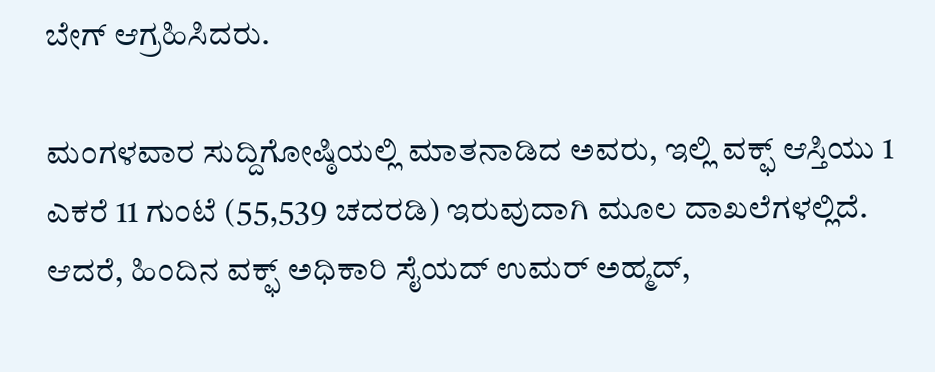ಬೇಗ್ ಆಗ್ರಹಿಸಿದರು.

ಮಂಗಳವಾರ ಸುದ್ದಿಗೋಷ್ಠಿಯಲ್ಲಿ ಮಾತನಾಡಿದ ಅವರು, ಇಲ್ಲಿ ವಕ್ಫ್ ಆಸ್ತಿಯು 1 ಎಕರೆ 11 ಗುಂಟೆ (55,539 ಚದರಡಿ) ಇರುವುದಾಗಿ ಮೂಲ ದಾಖಲೆಗಳಲ್ಲಿದೆ. ಆದರೆ, ಹಿಂದಿನ ವಕ್ಫ್ ಅಧಿಕಾರಿ ಸೈಯದ್ ಉಮರ್ ಅಹ್ಮದ್,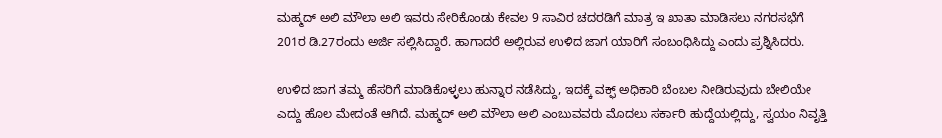ಮಹ್ಮದ್ ಅಲಿ ಮೌಲಾ ಅಲಿ ಇವರು ಸೇರಿಕೊಂಡು ಕೇವಲ 9 ಸಾವಿರ ಚದರಡಿಗೆ ಮಾತ್ರ ಇ ಖಾತಾ ಮಾಡಿಸಲು ನಗರಸಭೆಗೆ 201ರ ಡಿ.27ರಂದು ಅರ್ಜಿ ಸಲ್ಲಿಸಿದ್ದಾರೆ. ಹಾಗಾದರೆ ಅಲ್ಲಿರುವ ಉಳಿದ ಜಾಗ ಯಾರಿಗೆ ಸಂಬಂಧಿಸಿದ್ದು ಎಂದು ಪ್ರಶ್ನಿಸಿದರು.

ಉಳಿದ ಜಾಗ ತಮ್ಮ ಹೆಸರಿಗೆ ಮಾಡಿಕೊಳ್ಳಲು ಹುನ್ನಾರ ನಡೆಸಿದ್ದು, ಇದಕ್ಕೆ ವಕ್ಫ್ ಅಧಿಕಾರಿ ಬೆಂಬಲ ನೀಡಿರುವುದು ಬೇಲಿಯೇ ಎದ್ದು ಹೊಲ ಮೇದಂತೆ ಆಗಿದೆ. ಮಹ್ಮದ್ ಅಲಿ ಮೌಲಾ ಅಲಿ ಎಂಬುವವರು ಮೊದಲು ಸರ್ಕಾರಿ ಹುದ್ದೆಯಲ್ಲಿದ್ದು, ಸ್ವಯಂ ನಿವೃತ್ತಿ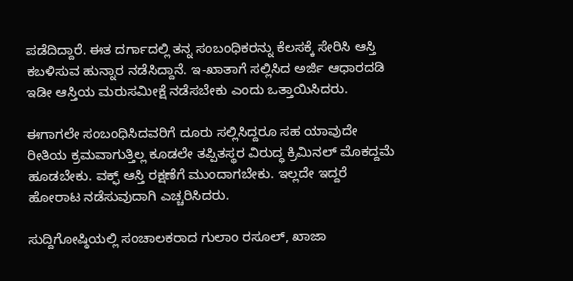ಪಡೆದಿದ್ದಾರೆ. ಈತ ದರ್ಗಾದಲ್ಲಿ ತನ್ನ ಸಂಬಂಧಿಕರನ್ನು ಕೆಲಸಕ್ಕೆ ಸೇರಿಸಿ ಆಸ್ತಿ ಕಬಳಿಸುವ ಹುನ್ನಾರ ನಡೆಸಿದ್ದಾನೆ. ಇ-ಖಾತಾಗೆ ಸಲ್ಲಿಸಿದ ಅರ್ಜಿ ಆಧಾರದಡಿ ಇಡೀ ಆಸ್ತಿಯ ಮರುಸಮೀಕ್ಷೆ ನಡೆಸಬೇಕು ಎಂದು ಒತ್ತಾಯಿಸಿದರು.

ಈಗಾಗಲೇ ಸಂಬಂಧಿಸಿದವರಿಗೆ ದೂರು ಸಲ್ಲಿಸಿದ್ದರೂ ಸಹ ಯಾವುದೇ ರೀತಿಯ ಕ್ರಮವಾಗುತ್ತಿಲ್ಲ ಕೂಡಲೇ ತಪ್ಪಿತಸ್ಥರ ವಿರುದ್ಧ ಕ್ರಿಮಿನಲ್ ಮೊಕದ್ದಮೆ ಹೂಡಬೇಕು. ವಕ್ಫ್ ಆಸ್ತಿ ರಕ್ಷಣೆಗೆ ಮುಂದಾಗಬೇಕು. ಇಲ್ಲದೇ ಇದ್ದರೆ ಹೋರಾಟ ನಡೆಸುವುದಾಗಿ ಎಚ್ಚರಿಸಿದರು.

ಸುದ್ದಿಗೋಷ್ಠಿಯಲ್ಲಿ ಸಂಚಾಲಕರಾದ ಗುಲಾಂ ರಸೂಲ್, ಖಾಜಾ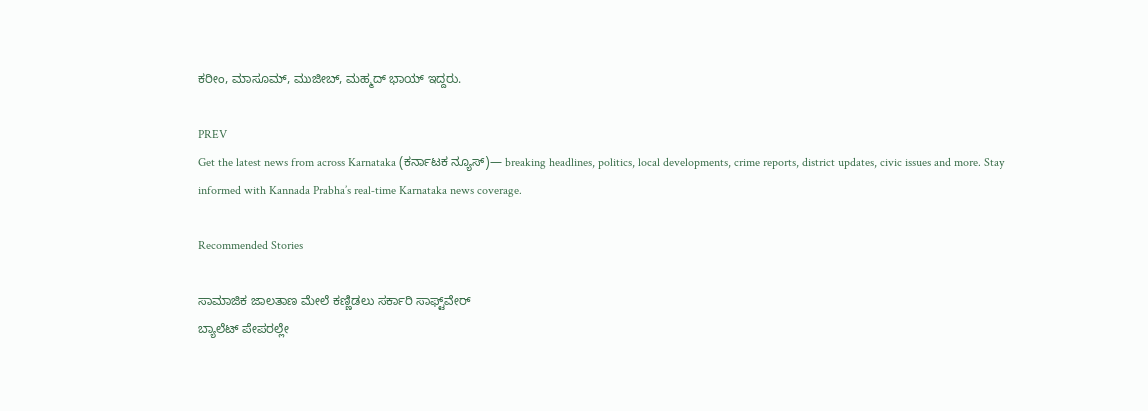ಕರೀಂ, ಮಾಸೂಮ್, ಮುಜೀಬ್, ಮಹ್ಮದ್ ಭಾಯ್ ಇದ್ದರು.

PREV
Get the latest news from across Karnataka (ಕರ್ನಾಟಕ ನ್ಯೂಸ್)— breaking headlines, politics, local developments, crime reports, district updates, civic issues and more. Stay informed with Kannada Prabha’s real‑time Karnataka news coverage.

Recommended Stories

ಸಾಮಾಜಿಕ ಜಾಲತಾಣ ಮೇಲೆ ಕಣ್ಣಿಡಲು ಸರ್ಕಾರಿ ಸಾಫ್ಟ್‌ವೇರ್‌
ಬ್ಯಾಲೆಟ್‌ ಪೇಪರಲ್ಲೇ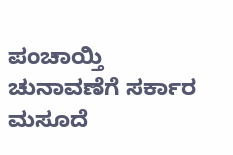ಪಂಚಾಯ್ತಿ ಚುನಾವಣೆಗೆ ಸರ್ಕಾರ ಮಸೂದೆ